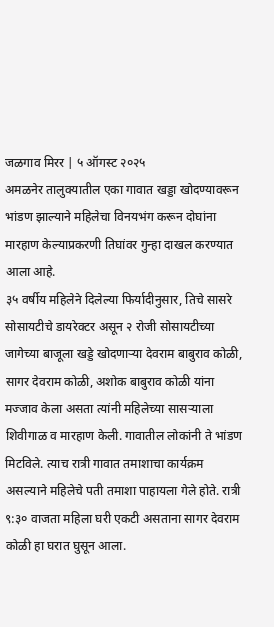जळगाव मिरर | ५ ऑगस्ट २०२५
अमळनेर तालुक्यातील एका गावात खड्डा खोदण्यावरून भांडण झाल्याने महिलेचा विनयभंग करून दोघांना मारहाण केल्याप्रकरणी तिघांवर गुन्हा दाखल करण्यात आला आहे.
३५ वर्षीय महिलेने दिलेल्या फिर्यादीनुसार, तिचे सासरे सोसायटीचे डायरेक्टर असून २ रोजी सोसायटीच्या जागेच्या बाजूला खड्डे खोदणाऱ्या देवराम बाबुराव कोळी, सागर देवराम कोळी, अशोक बाबुराव कोळी यांना मज्जाव केला असता त्यांनी महिलेच्या सासऱ्याला शिवीगाळ व मारहाण केली. गावातील लोकांनी ते भांडण मिटविले. त्याच रात्री गावात तमाशाचा कार्यक्रम असल्याने महिलेचे पती तमाशा पाहायला गेले होते. रात्री ९:३० वाजता महिला घरी एकटी असताना सागर देवराम कोळी हा घरात घुसून आला.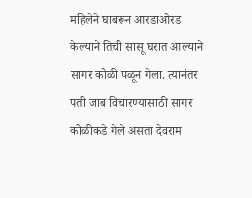महिलेने घाबरून आरडाओरड केल्याने तिची सासू घरात आल्याने सागर कोळी पळून गेला. त्यानंतर पती जाब विचारण्यासाठी सागर कोळीकडे गेले असता देवराम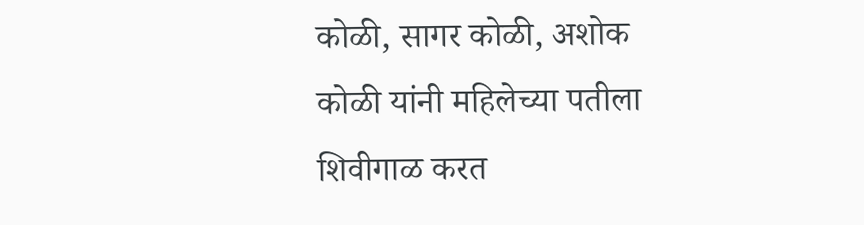कोळी, सागर कोळी, अशोक कोळी यांनी महिलेच्या पतीला शिवीगाळ करत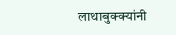लाथाबुक्क्यांनी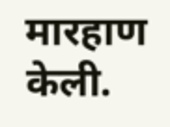मारहाण केली.